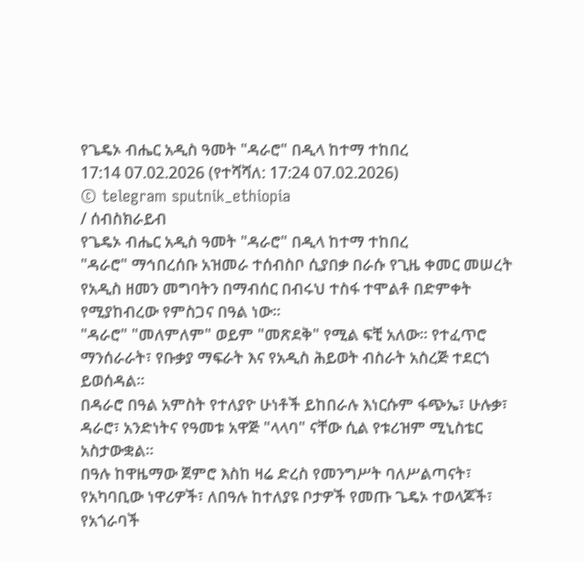የጌዴኦ ብሔር አዲስ ዓመት "ዳራሮ" በዲላ ከተማ ተከበረ
17:14 07.02.2026 (የተሻሻለ: 17:24 07.02.2026)
© telegram sputnik_ethiopia
/ ሰብስክራይብ
የጌዴኦ ብሔር አዲስ ዓመት "ዳራሮ" በዲላ ከተማ ተከበረ
"ዳራሮ" ማኅበረሰቡ አዝመራ ተሰብስቦ ሲያበቃ በራሱ የጊዜ ቀመር መሠረት የአዲስ ዘመን መግባትን በማብሰር በብሩህ ተስፋ ተሞልቶ በድምቀት የሚያከብረው የምስጋና በዓል ነው።
"ዳራሮ" "መለምለም" ወይም "መጽደቅ" የሚል ፍቺ አለው፡፡ የተፈጥሮ ማንሰራራት፣ የቡቃያ ማፍራት እና የአዲስ ሕይወት ብስራት አስረጅ ተደርጎ ይወሰዳል፡፡
በዳራሮ በዓል አምስት የተለያዮ ሁነቶች ይከበራሉ እነርሱም ፋጭኤ፣ ሁሉቃ፣ ዳራሮ፣ አንድነትና የዓመቱ አዋጅ "ላላባ" ናቸው ሲል የቱሪዝም ሚኒስቴር አስታውቋል።
በዓሉ ከዋዜማው ጀምሮ እስከ ዛሬ ድረስ የመንግሥት ባለሥልጣናት፣ የአካባቢው ነዋሪዎች፣ ለበዓሉ ከተለያዩ ቦታዎች የመጡ ጌዴኦ ተወላጆች፣ የአጎራባች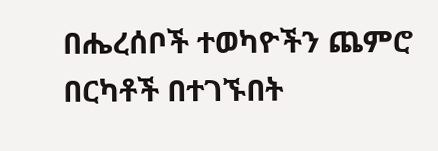በሔረሰቦች ተወካዮችን ጨምሮ በርካቶች በተገኙበት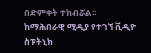በድምቀት ተከብሯል፡፡
ከማሕበራዊ ሚዲያ የተገኘ ቪዲዮ
ስፑትኒክ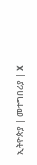ኢትዮጵያ | መተግበሪያ | X